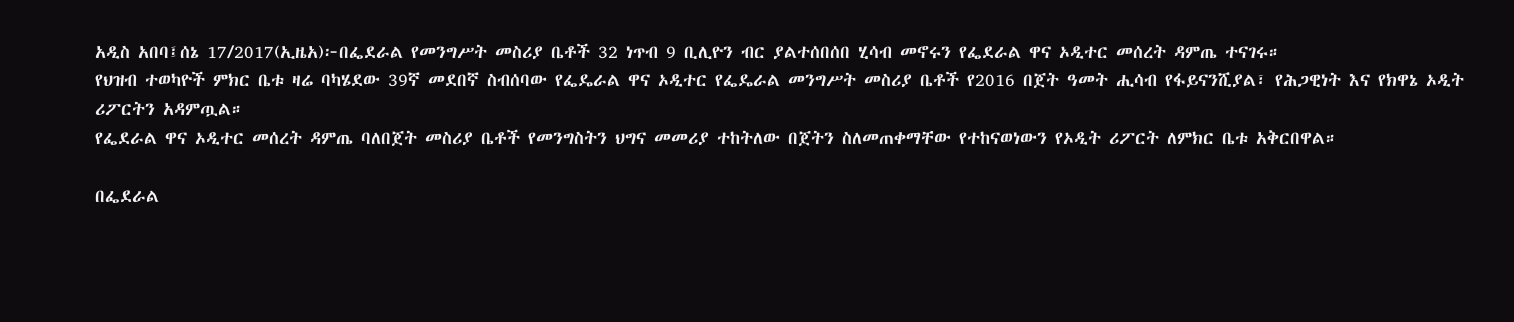አዲስ አበባ፤ሰኔ 17/2017(ኢዜአ)፦በፌደራል የመንግሥት መስሪያ ቤቶች 32 ነጥብ 9 ቢሊዮን ብር ያልተሰበሰበ ሂሳብ መኖሩን የፌደራል ዋና ኦዲተር መሰረት ዳምጤ ተናገሩ።
የህዝብ ተወካዮች ምክር ቤቱ ዛሬ ባካሄደው 39ኛ መደበኛ ስብሰባው የፌዴራል ዋና ኦዲተር የፌዴራል መንግሥት መስሪያ ቤቶች የ2016 በጀት ዓመት ሒሳብ የፋይናንሺያል፣ የሕጋዊነት እና የክዋኔ ኦዲት ሪፖርትን አዳምጧል።
የፌደራል ዋና ኦዲተር መሰረት ዳምጤ ባለበጀት መስሪያ ቤቶች የመንግስትን ህግና መመሪያ ተከትለው በጀትን ስለመጠቀማቸው የተከናወነውን የኦዲት ሪፖርት ለምክር ቤቱ አቅርበዋል።

በፌደራል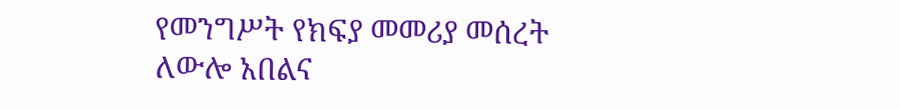የመንግሥት የክፍያ መመሪያ መሰረት ለውሎ አበልና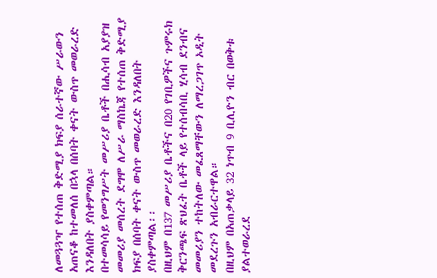ለመጓጓዣ የተሰጠ ቅድሚያ ክፍያ ሰራተኛው ሥራውን አጠናቆ ከተመለሰ በኋላ በሰባት ቀናት ውስጥ መወራረድ እንዳለበት ያስቀምጣል።
በተመሳሳይ የመንግሥት መሥሪያ ቤቶች በሒሳብ አያያዝ መመሪያ መሰረት ደግሞ ለሥራ ማስኬጃ የተሰጠ ቅድሚያ ክፍያ በሰባት ቀናት ውስጥ መወራረድ እንዳለበት ያስቀምጣል፡፡
በዚህም በ137 መሥሪያ ቤቶችና በ20 የገቢዎችና ጉምሩክ ቅርንጫፍ ጽህፈት ቤቶች ላይ የተሰብሳቢ ሂሳብ ደንብና መመሪያን ተከትለው መፈጸማቸውን ለማረጋገጥ ኦዲት መደረጉን አብራርተዋል።
በዚህም በአጠቃላይ 32 ነጥብ 9 ቢሊዮን ብር በወቅቱ ያልተወራረደ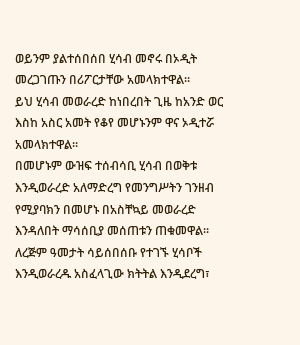ወይንም ያልተሰበሰበ ሂሳብ መኖሩ በኦዲት መረጋገጡን በሪፖርታቸው አመላክተዋል፡፡
ይህ ሂሳብ መወራረድ ከነበረበት ጊዜ ከአንድ ወር እስከ አስር አመት የቆየ መሆኑንም ዋና ኦዲተሯ አመላክተዋል።
በመሆኑም ውዝፍ ተሰብሳቢ ሂሳብ በወቅቱ እንዲወራረድ አለማድረግ የመንግሥትን ገንዘብ የሚያባክን በመሆኑ በአስቸኳይ መወራረድ እንዳለበት ማሳሰቢያ መሰጠቱን ጠቁመዋል።
ለረጅም ዓመታት ሳይሰበሰቡ የተገኙ ሂሳቦች እንዲወራረዱ አስፈላጊው ክትትል እንዲደረግ፣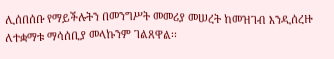ሊሰበሰቡ የማይችሉትን በመንግሥት መመሪያ መሠረት ከመዝገብ እንዲሰረዙ ለተቋማቱ ማሳሰቢያ መላኩንም ገልጸዋል፡፡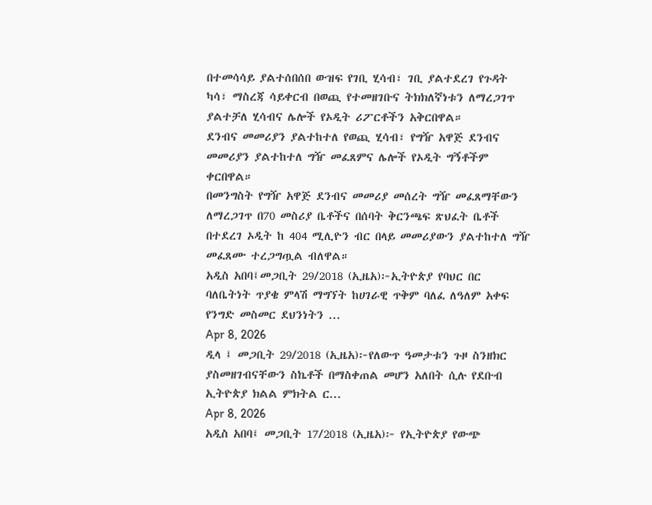በተመሳሳይ ያልተሰበሰበ ውዝፍ የገቢ ሂሳብ፣ ገቢ ያልተደረገ የጉዳት ካሳ፣ ማስረጃ ሳይቀርብ በወጪ የተመዘገቡና ትክክለኛነቱን ለማረጋገጥ ያልተቻለ ሂሳብና ሌሎች የኦዲት ሪፖርቶችን አቅርበዋል።
ደንብና መመሪያን ያልተከተለ የወጪ ሂሳብ፣ የግዥ አዋጅ ደንብና መመሪያን ያልተከተለ ግዥ መፈጸምና ሌሎች የኦዲት ግኝቶችም ቀርበዋል።
በመንግስት የግዥ አዋጅ ደንብና መመሪያ መሰረት ግዥ መፈጸማቸውን ለማረጋገጥ በ70 መስሪያ ቤቶችና በሰባት ቅርንጫፍ ጽህፈት ቤቶች በተደረገ ኦዲት ከ 404 ሚሊዮን ብር በላይ መመሪያውን ያልተከተለ ግዥ መፈጸሙ ተረጋግጧል ብለዋል።
አዲስ አበባ፤መጋቢት 29/2018 (ኢዜአ)፦ኢትዮጵያ የባህር በር ባለቤትነት ጥያቄ ምላሽ ማግኘት ከሀገራዊ ጥቅም ባለፈ ለዓለም አቀፍ የንግድ መስመር ደህንነትን ...
Apr 8, 2026
ዲላ ፤ መጋቢት 29/2018 (ኢዜአ)፦የለውጥ ዓመታቱን ጉዞ ስንዘክር ያስመዘገብናቸውን ስኬቶች በማስቀጠል መሆን አለበት ሲሉ የደቡብ ኢትዮጵያ ክልል ምክትል ር...
Apr 8, 2026
አዲስ አበባ፤ መጋቢት 17/2018 (ኢዜአ)፦ የኢትዮጵያ የውጭ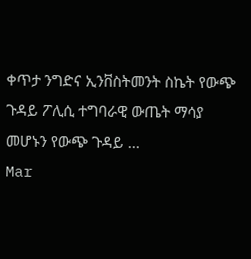ቀጥታ ንግድና ኢንቨስትመንት ስኬት የውጭ ጉዳይ ፖሊሲ ተግባራዊ ውጤት ማሳያ መሆኑን የውጭ ጉዳይ ...
Mar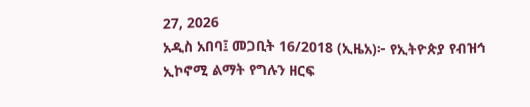27, 2026
አዲስ አበባ፤ መጋቢት 16/2018 (ኢዜአ)፦ የኢትዮጵያ የብዝኅ ኢኮኖሚ ልማት የግሉን ዘርፍ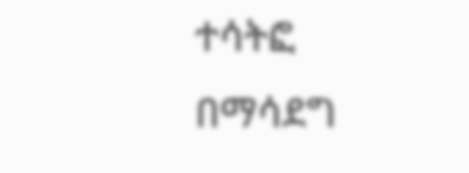ተሳትፎ በማሳደግ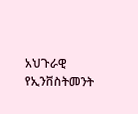አህጉራዊ የኢንቨስትመንት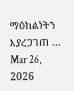ማዕከልነትን እያረጋገጠ ...
Mar 26, 2026